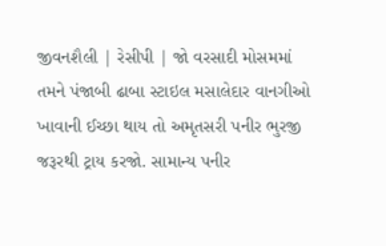જીવનશૈલી | રેસીપી | જો વરસાદી મોસમમાં તમને પંજાબી ઢાબા સ્ટાઇલ મસાલેદાર વાનગીઓ ખાવાની ઈચ્છા થાય તો અમૃતસરી પનીર ભુરજી જરૂરથી ટ્રાય કરજો. સામાન્ય પનીર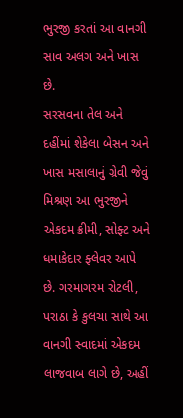ભુરજી કરતાં આ વાનગી સાવ અલગ અને ખાસ છે.
સરસવના તેલ અને દહીંમાં શેકેલા બેસન અને ખાસ મસાલાનું ગ્રેવી જેવું મિશ્રણ આ ભુરજીને એકદમ ક્રીમી, સોફ્ટ અને ધમાકેદાર ફ્લેવર આપે છે. ગરમાગરમ રોટલી, પરાઠા કે કુલચા સાથે આ વાનગી સ્વાદમાં એકદમ લાજવાબ લાગે છે, અહીં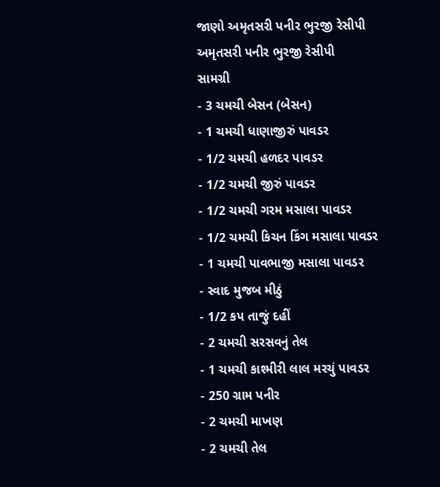જાણો અમૃતસરી પનીર ભુરજી રેસીપી
અમૃતસરી પનીર ભુરજી રેસીપી
સામગ્રી
- 3 ચમચી બેસન (બેસન)
- 1 ચમચી ધાણાજીરું પાવડર
- 1/2 ચમચી હળદર પાવડર
- 1/2 ચમચી જીરું પાવડર
- 1/2 ચમચી ગરમ મસાલા પાવડર
- 1/2 ચમચી કિચન કિંગ મસાલા પાવડર
- 1 ચમચી પાવભાજી મસાલા પાવડર
- સ્વાદ મુજબ મીઠું
- 1/2 કપ તાજું દહીં
- 2 ચમચી સરસવનું તેલ
- 1 ચમચી કાશ્મીરી લાલ મરચું પાવડર
- 250 ગ્રામ પનીર
- 2 ચમચી માખણ
- 2 ચમચી તેલ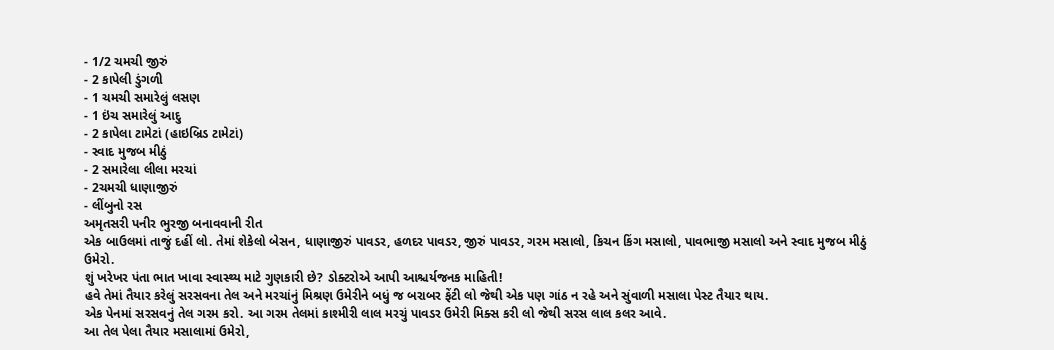- 1/2 ચમચી જીરું
- 2 કાપેલી ડુંગળી
- 1 ચમચી સમારેલું લસણ
- 1 ઇંચ સમારેલું આદુ
- 2 કાપેલા ટામેટાં (હાઇબ્રિડ ટામેટાં)
- સ્વાદ મુજબ મીઠું
- 2 સમારેલા લીલા મરચાં
- 2ચમચી ધાણાજીરું
- લીંબુનો રસ
અમૃતસરી પનીર ભુરજી બનાવવાની રીત
એક બાઉલમાં તાજું દહીં લો. તેમાં શેકેલો બેસન, ધાણાજીરું પાવડર, હળદર પાવડર, જીરું પાવડર, ગરમ મસાલો, કિચન કિંગ મસાલો, પાવભાજી મસાલો અને સ્વાદ મુજબ મીઠું ઉમેરો.
શું ખરેખર પંતા ભાત ખાવા સ્વાસ્થ્ય માટે ગુણકારી છે? ડોક્ટરોએ આપી આશ્ચર્યજનક માહિતી!
હવે તેમાં તૈયાર કરેલું સરસવના તેલ અને મરચાંનું મિશ્રણ ઉમેરીને બધું જ બરાબર ફેંટી લો જેથી એક પણ ગાંઠ ન રહે અને સુંવાળી મસાલા પેસ્ટ તૈયાર થાય.
એક પેનમાં સરસવનું તેલ ગરમ કરો. આ ગરમ તેલમાં કાશ્મીરી લાલ મરચું પાવડર ઉમેરી મિક્સ કરી લો જેથી સરસ લાલ કલર આવે.
આ તેલ પેલા તૈયાર મસાલામાં ઉમેરો,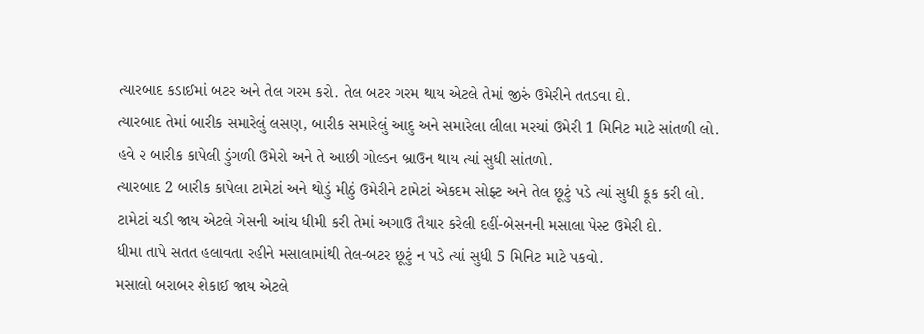ત્યારબાદ કડાઈમાં બટર અને તેલ ગરમ કરો. તેલ બટર ગરમ થાય એટલે તેમાં જીરું ઉમેરીને તતડવા દો.
ત્યારબાદ તેમાં બારીક સમારેલું લસણ, બારીક સમારેલું આદુ અને સમારેલા લીલા મરચાં ઉમેરી 1 મિનિટ માટે સાંતળી લો.
હવે ૨ બારીક કાપેલી ડુંગળી ઉમેરો અને તે આછી ગોલ્ડન બ્રાઉન થાય ત્યાં સુધી સાંતળો.
ત્યારબાદ 2 બારીક કાપેલા ટામેટાં અને થોડું મીઠું ઉમેરીને ટામેટાં એકદમ સોફ્ટ અને તેલ છૂટું પડે ત્યાં સુધી કૂક કરી લો.
ટામેટાં ચડી જાય એટલે ગેસની આંચ ધીમી કરી તેમાં અગાઉ તૈયાર કરેલી દહીં-બેસનની મસાલા પેસ્ટ ઉમેરી દો.
ધીમા તાપે સતત હલાવતા રહીને મસાલામાંથી તેલ-બટર છૂટું ન પડે ત્યાં સુધી 5 મિનિટ માટે પકવો.
મસાલો બરાબર શેકાઈ જાય એટલે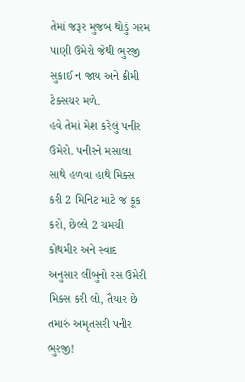તેમાં જરૂર મુજબ થોડું ગરમ પાણી ઉમેરો જેથી ભુરજી સુકાઈ ન જાય અને ક્રીમી ટેક્સચર મળે.
હવે તેમાં મેશ કરેલું પનીર ઉમેરો. પનીરને મસાલા સાથે હળવા હાથે મિક્સ કરી 2 મિનિટ માટે જ કૂક કરો, છેલ્લે 2 ચમચી કોથમીર અને સ્વાદ અનુસાર લીંબુનો રસ ઉમેરી મિક્સ કરી લો, તૈયાર છે તમારું અમૃતસરી પનીર ભુરજી!